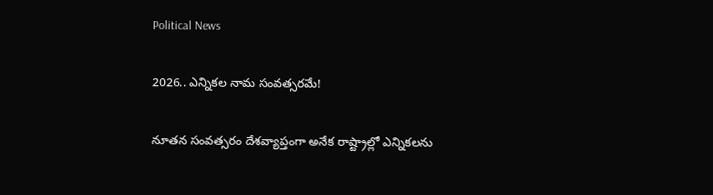Political News

2026.. ఎన్నికల నామ సంవత్సరమే!

నూతన సంవత్సరం దేశవ్యాప్తంగా అనేక రాష్ట్రాల్లో ఎన్నికలను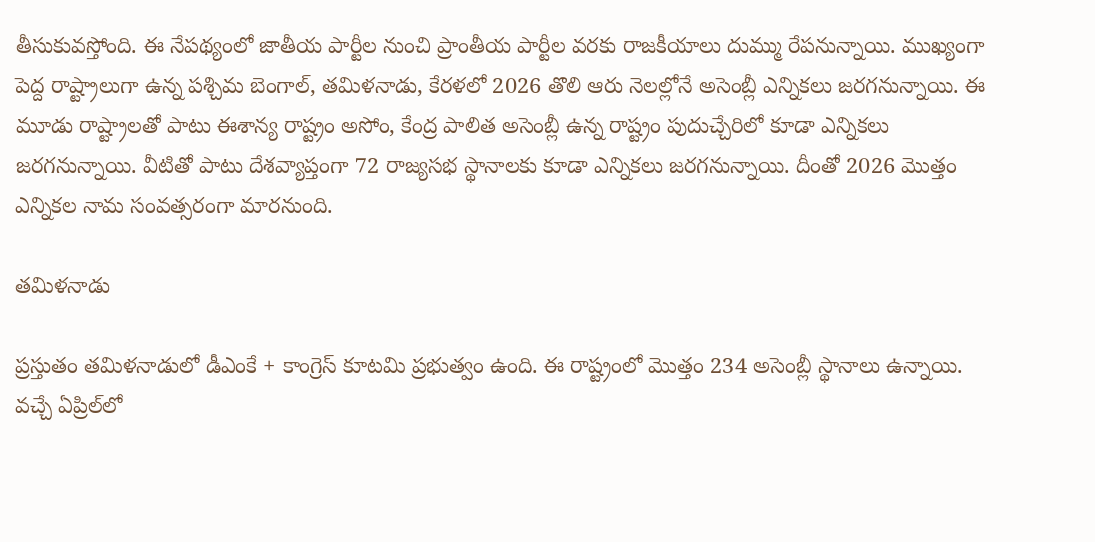తీసుకువస్తోంది. ఈ నేపథ్యంలో జాతీయ పార్టీల నుంచి ప్రాంతీయ పార్టీల వరకు రాజకీయాలు దుమ్ము రేపనున్నాయి. ముఖ్యంగా పెద్ద రాష్ట్రాలుగా ఉన్న పశ్చిమ బెంగాల్, తమిళనాడు, కేరళలో 2026 తొలి ఆరు నెలల్లోనే అసెంబ్లీ ఎన్నికలు జరగనున్నాయి. ఈ మూడు రాష్ట్రాలతో పాటు ఈశాన్య రాష్ట్రం అసోం, కేంద్ర పాలిత అసెంబ్లీ ఉన్న రాష్ట్రం పుదుచ్చేరిలో కూడా ఎన్నికలు జరగనున్నాయి. వీటితో పాటు దేశవ్యాప్తంగా 72 రాజ్యసభ స్థానాలకు కూడా ఎన్నికలు జరగనున్నాయి. దీంతో 2026 మొత్తం ఎన్నికల నామ సంవత్సరంగా మారనుంది.

తమిళనాడు

ప్రస్తుతం తమిళనాడులో డీఎంకే + కాంగ్రెస్ కూటమి ప్రభుత్వం ఉంది. ఈ రాష్ట్రంలో మొత్తం 234 అసెంబ్లీ స్థానాలు ఉన్నాయి. వచ్చే ఏప్రిల్‌లో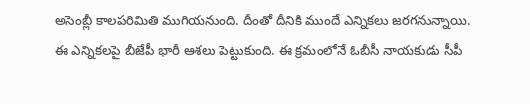అసెంబ్లీ కాలపరిమితి ముగియనుంది. దీంతో దీనికి ముందే ఎన్నికలు జరగనున్నాయి. ఈ ఎన్నికలపై బీజేపీ భారీ ఆశలు పెట్టుకుంది. ఈ క్రమంలోనే ఓబీసీ నాయకుడు సీపీ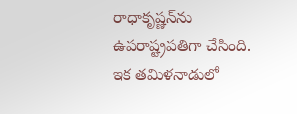రాధాకృష్ణన్‌ను ఉపరాష్ట్రపతిగా చేసింది.
ఇక తమిళనాడులో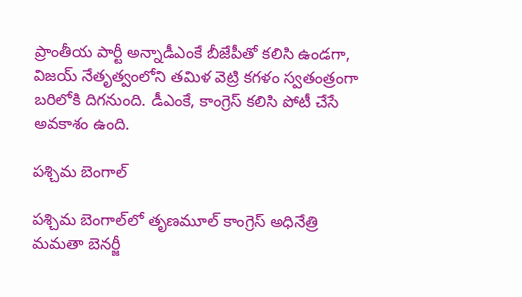ప్రాంతీయ పార్టీ అన్నాడీఎంకే బీజేపీతో కలిసి ఉండగా, విజయ్ నేతృత్వంలోని తమిళ వెట్రి కగళం స్వతంత్రంగా బరిలోకి దిగనుంది. డీఎంకే, కాంగ్రెస్ కలిసి పోటీ చేసే అవకాశం ఉంది.

పశ్చిమ బెంగాల్

పశ్చిమ బెంగాల్‌లో తృణమూల్ కాంగ్రెస్ అధినేత్రి మమతా బెనర్జీ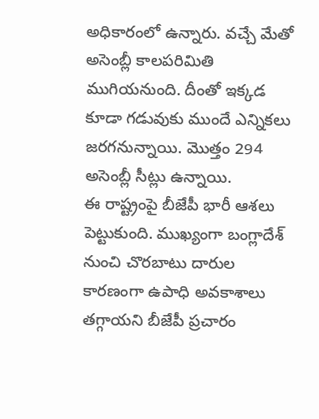అధికారంలో ఉన్నారు. వచ్చే మేతో అసెంబ్లీ కాలపరిమితి ముగియనుంది. దీంతో ఇక్కడ కూడా గడువుకు ముందే ఎన్నికలు జరగనున్నాయి. మొత్తం 294 అసెంబ్లీ సీట్లు ఉన్నాయి.
ఈ రాష్ట్రంపై బీజేపీ భారీ ఆశలు పెట్టుకుంది. ముఖ్యంగా బంగ్లాదేశ్ నుంచి చొరబాటు దారుల కారణంగా ఉపాధి అవకాశాలు తగ్గాయని బీజేపీ ప్రచారం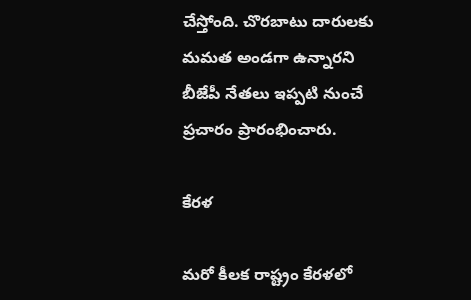చేస్తోంది. చొరబాటు దారులకు మమత అండగా ఉన్నారని బీజేపీ నేతలు ఇప్పటి నుంచే ప్రచారం ప్రారంభించారు.

కేరళ

మరో కీలక రాష్ట్రం కేరళలో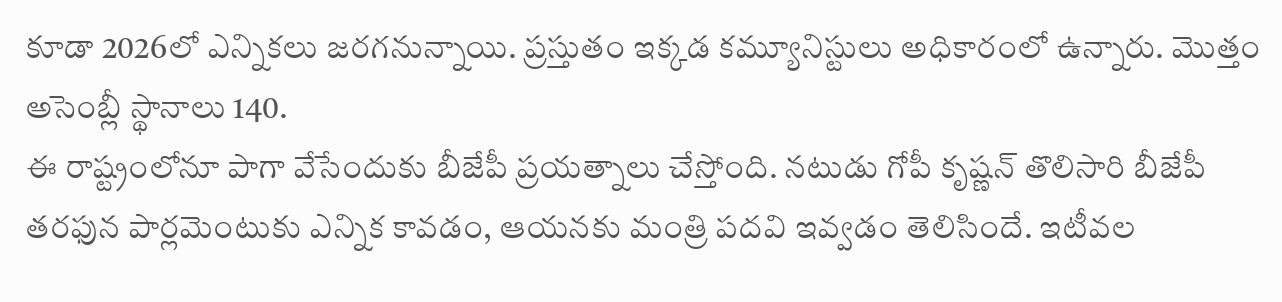కూడా 2026లో ఎన్నికలు జరగనున్నాయి. ప్రస్తుతం ఇక్కడ కమ్యూనిస్టులు అధికారంలో ఉన్నారు. మొత్తం అసెంబ్లీ స్థానాలు 140.
ఈ రాష్ట్రంలోనూ పాగా వేసేందుకు బీజేపీ ప్రయత్నాలు చేస్తోంది. నటుడు గోపీ కృష్ణన్ తొలిసారి బీజేపీ తరఫున పార్లమెంటుకు ఎన్నిక కావడం, ఆయనకు మంత్రి పదవి ఇవ్వడం తెలిసిందే. ఇటీవల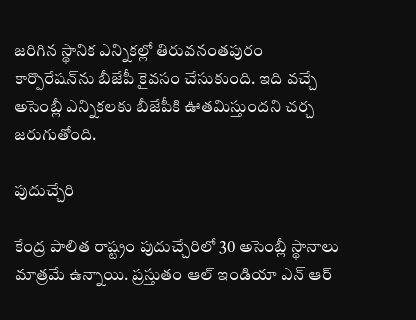జరిగిన స్థానిక ఎన్నికల్లో తిరువనంతపురం కార్పొరేషన్‌ను బీజేపీ కైవసం చేసుకుంది. ఇది వచ్చే అసెంబ్లీ ఎన్నికలకు బీజేపీకి ఊతమిస్తుందని చర్చ జరుగుతోంది.

పుదుచ్చేరి

కేంద్ర పాలిత రాష్ట్రం పుదుచ్చేరిలో 30 అసెంబ్లీ స్థానాలు మాత్రమే ఉన్నాయి. ప్రస్తుతం ఆల్ ఇండియా ఎన్ ఆర్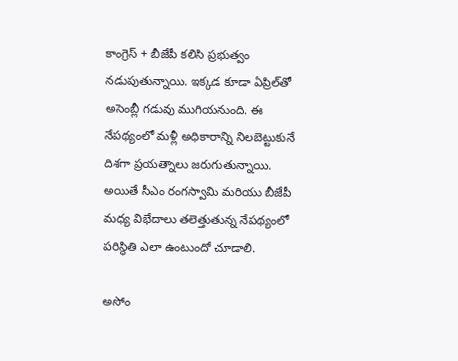కాంగ్రెస్ + బీజేపీ కలిసి ప్రభుత్వం నడుపుతున్నాయి. ఇక్కడ కూడా ఏప్రిల్‌తో అసెంబ్లీ గడువు ముగియనుంది. ఈ నేపథ్యంలో మళ్లీ అధికారాన్ని నిలబెట్టుకునే దిశగా ప్రయత్నాలు జరుగుతున్నాయి. అయితే సీఎం రంగస్వామి మరియు బీజేపీ మధ్య విభేదాలు తలెత్తుతున్న నేపథ్యంలో పరిస్థితి ఎలా ఉంటుందో చూడాలి.

అసోం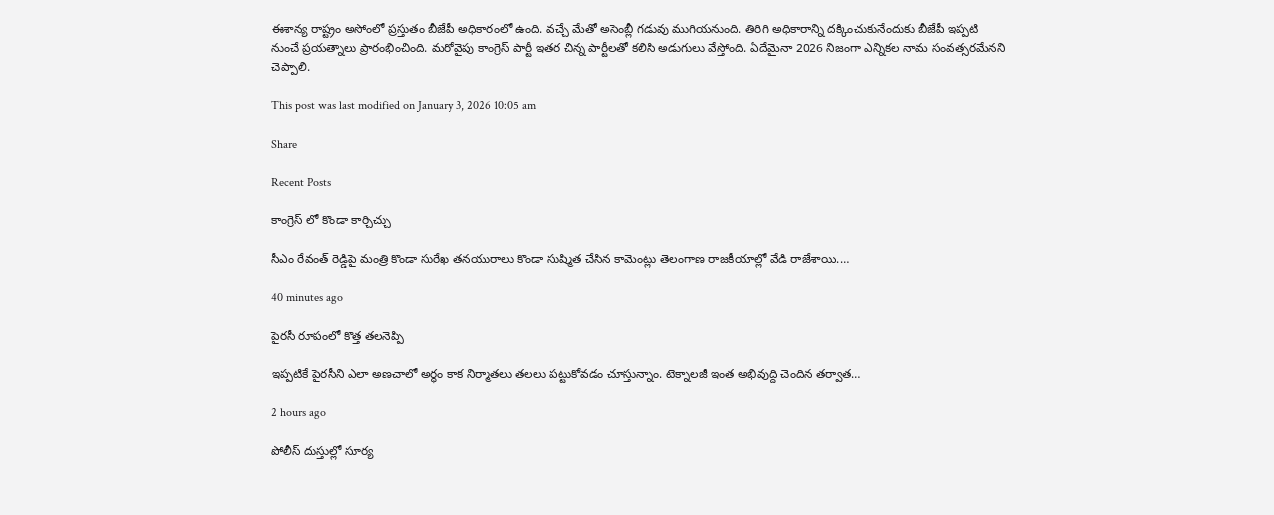ఈశాన్య రాష్ట్రం అసోంలో ప్రస్తుతం బీజేపీ అధికారంలో ఉంది. వచ్చే మేతో అసెంబ్లీ గడువు ముగియనుంది. తిరిగి అధికారాన్ని దక్కించుకునేందుకు బీజేపీ ఇప్పటి నుంచే ప్రయత్నాలు ప్రారంభించింది. మరోవైపు కాంగ్రెస్ పార్టీ ఇతర చిన్న పార్టీలతో కలిసి అడుగులు వేస్తోంది. ఏదేమైనా 2026 నిజంగా ఎన్నికల నామ సంవత్సరమేనని చెప్పాలి.

This post was last modified on January 3, 2026 10:05 am

Share

Recent Posts

కాంగ్రెస్ లో కొండా కార్చిచ్చు

సీఎం రేవంత్ రెడ్డిపై మంత్రి కొండా సురేఖ తనయురాలు కొండా సుష్మిత చేసిన కామెంట్లు తెలంగాణ రాజకీయాల్లో వేడి రాజేశాయి.…

40 minutes ago

పైరసీ రూపంలో కొత్త తలనెప్పి

ఇప్పటికే పైరసీని ఎలా అణచాలో అర్థం కాక నిర్మాతలు తలలు పట్టుకోవడం చూస్తున్నాం. టెక్నాలజీ ఇంత అభివుద్ది చెందిన తర్వాత…

2 hours ago

పోలీస్ దుస్తుల్లో సూర్య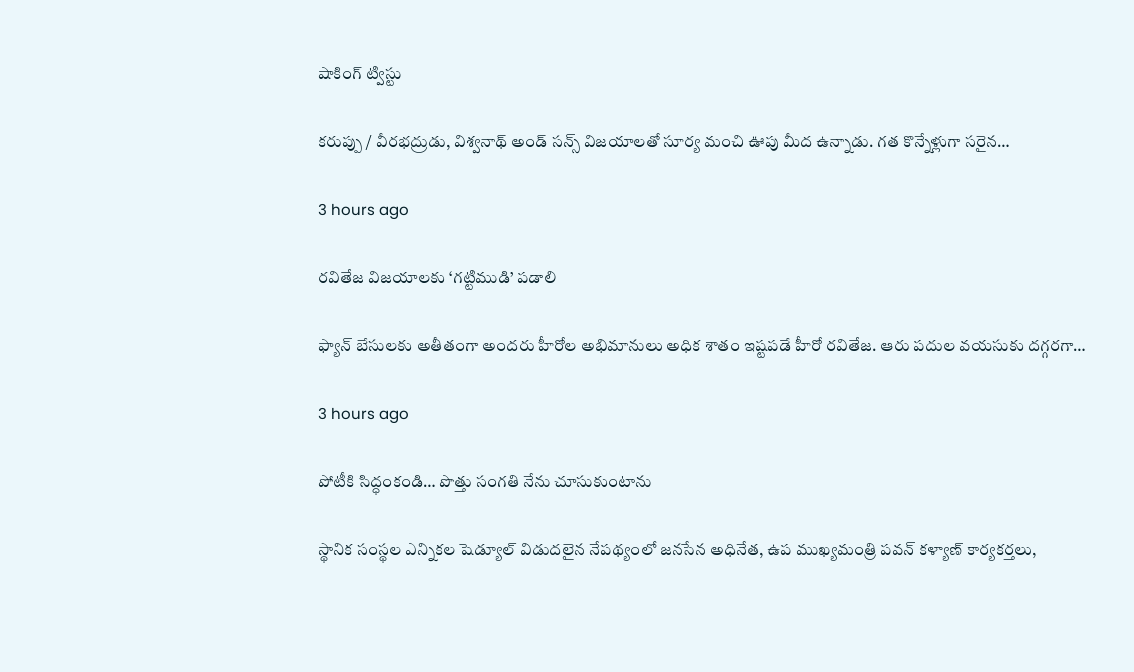షాకింగ్ ట్విస్టు

కరుప్పు / వీరభద్రుడు, విశ్వనాథ్ అండ్ సన్స్ విజయాలతో సూర్య మంచి ఊపు మీద ఉన్నాడు. గత కొన్నేళ్లుగా సరైన…

3 hours ago

రవితేజ విజయాలకు ‘గట్టిముడి’ పడాలి

ఫ్యాన్ బేసులకు అతీతంగా అందరు హీరోల అభిమానులు అధిక శాతం ఇష్టపడే హీరో రవితేజ. ఆరు పదుల వయసుకు దగ్గరగా…

3 hours ago

పోటీకి సిద్ధంకండి… పొత్తు సంగతి నేను చూసుకుంటాను

స్థానిక సంస్థల ఎన్నికల షెడ్యూల్ విడుదలైన నేపథ్యంలో జనసేన అధినేత, ఉప ముఖ్యమంత్రి పవన్ కళ్యాణ్ కార్యకర్తలు,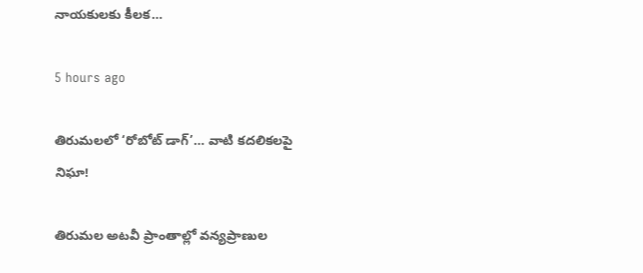నాయకులకు కీలక…

5 hours ago

తిరుమలలో ‘రోబోట్‌ డాగ్‌’… వాటి కదలికలపై నిఘా!

తిరుమల అటవీ ప్రాంతాల్లో వన్యప్రాణుల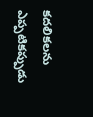కదలికలను ఎప్పటికప్పుడు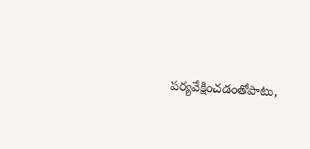పర్యవేక్షించడంతోపాటు,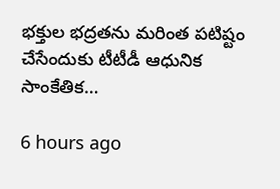భక్తుల భద్రతను మరింత పటిష్టం చేసేందుకు టీటీడీ ఆధునిక సాంకేతిక…

6 hours ago